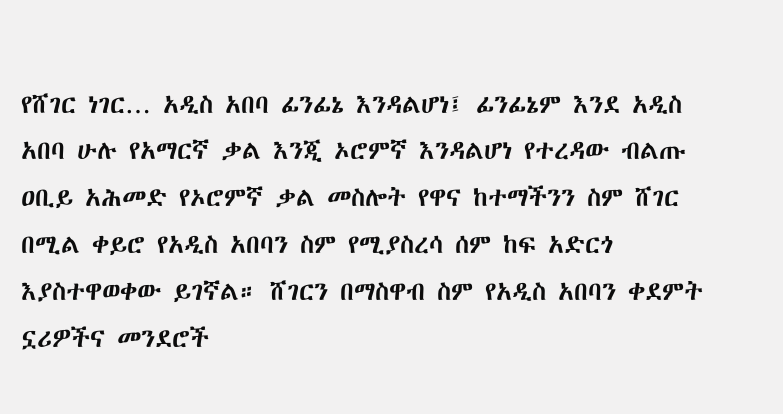የሸገር ነገር… አዲስ አበባ ፊንፊኔ እንዳልሆነ፤ ፊንፊኔም እንደ አዲስ አበባ ሁሉ የአማርኛ ቃል እንጂ ኦሮምኛ እንዳልሆነ የተረዳው ብልጡ ዐቢይ አሕመድ የኦሮምኛ ቃል መስሎት የዋና ከተማችንን ስም ሸገር በሚል ቀይሮ የአዲስ አበባን ስም የሚያስረሳ ሰም ከፍ አድርጎ እያስተዋወቀው ይገኛል። ሸገርን በማስዋብ ስም የአዲስ አበባን ቀደምት ኗሪዎችና መንደሮች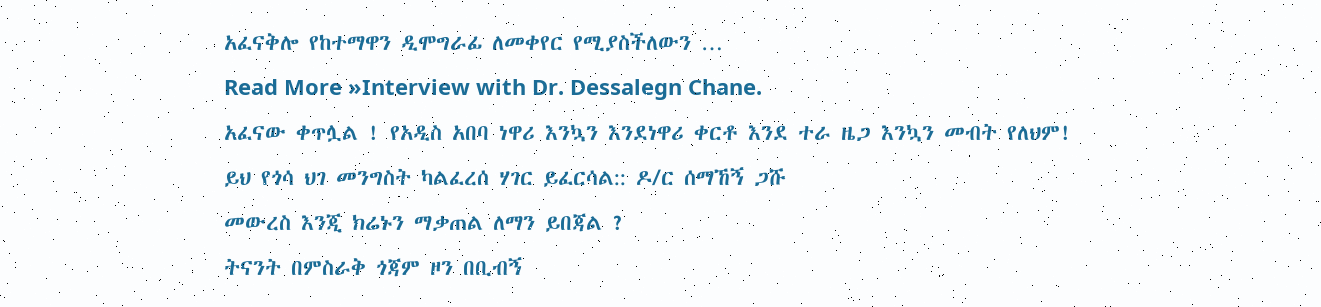አፈናቅሎ የከተማዋን ዲሞግራፊ ለመቀየር የሚያስችለውን …
Read More »Interview with Dr. Dessalegn Chane.
አፈናው ቀጥሏል ! የአዲስ አበባ ነዋሪ እንኳን እንደነዋሪ ቀርቶ እንደ ተራ ዜጋ እንኳን መብት የለህም!
ይህ የጎሳ ህገ መንግስት ካልፈረሰ ሃገር ይፈርሳል:: ዶ/ር ሰማኸኝ ጋሹ
መውረስ እንጂ ክሬኑን ማቃጠል ለማን ይበጃል ?
ትናንት በምስራቅ ጎጃም ዞን በቢብኝ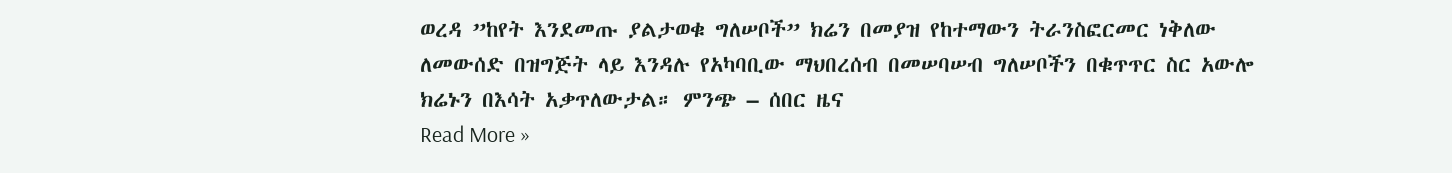ወረዳ ”ከየት እንደመጡ ያልታወቁ ግለሠቦች” ክሬን በመያዝ የከተማውን ትራንስፎርመር ነቅለው ለመውሰድ በዝግጅት ላይ እንዳሉ የአካባቢው ማህበረሰብ በመሠባሠብ ግለሠቦችን በቁጥጥር ስር አውሎ ክሬኑን በእሳት አቃጥለውታል። ምንጭ – ሰበር ዜና
Read More »